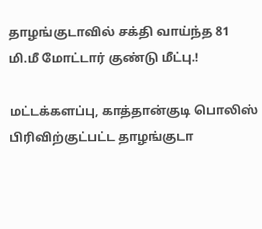தாழங்குடாவில் சக்தி வாய்ந்த 81 மி.மீ மோட்டார் குண்டு மீட்பு.!

மட்டக்களப்பு, காத்தான்குடி பொலிஸ் பிரிவிற்குட்பட்ட தாழங்குடா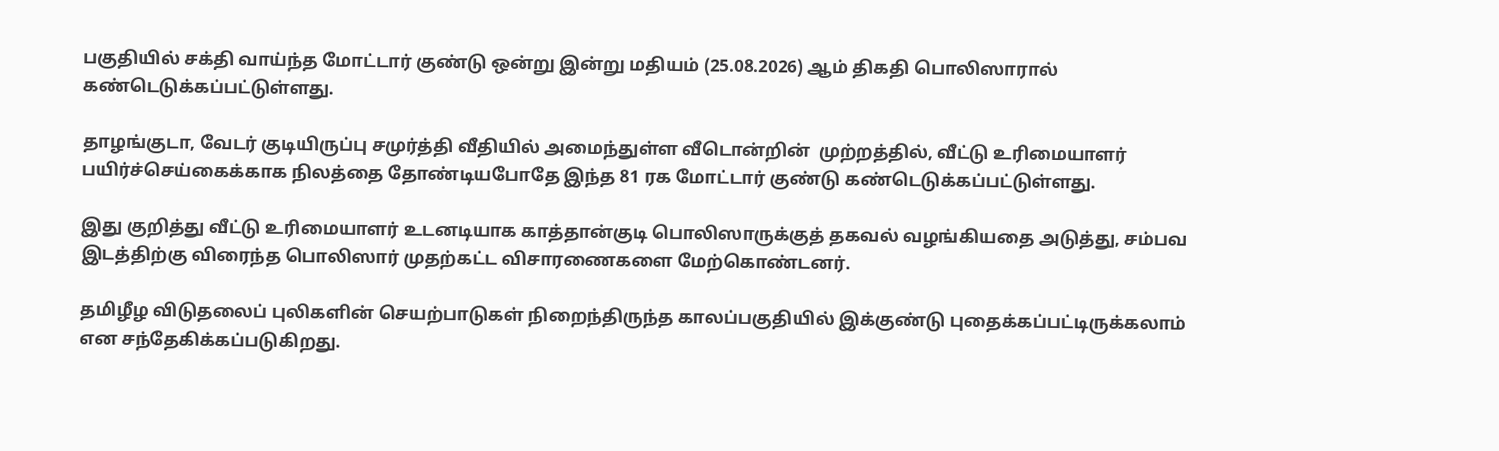பகுதியில் சக்தி வாய்ந்த மோட்டார் குண்டு ஒன்று இன்று மதியம் (25.08.2026) ஆம் திகதி பொலிஸாரால் கண்டெடுக்கப்பட்டுள்ளது.

தாழங்குடா, வேடர் குடியிருப்பு சமுர்த்தி வீதியில் அமைந்துள்ள வீடொன்றின்  முற்றத்தில், வீட்டு உரிமையாளர் பயிர்ச்செய்கைக்காக நிலத்தை தோண்டியபோதே இந்த 81 ரக மோட்டார் குண்டு கண்டெடுக்கப்பட்டுள்ளது.

இது குறித்து வீட்டு உரிமையாளர் உடனடியாக காத்தான்குடி பொலிஸாருக்குத் தகவல் வழங்கியதை அடுத்து, சம்பவ இடத்திற்கு விரைந்த பொலிஸார் முதற்கட்ட விசாரணைகளை மேற்கொண்டனர்.

தமிழீழ விடுதலைப் புலிகளின் செயற்பாடுகள் நிறைந்திருந்த காலப்பகுதியில் இக்குண்டு புதைக்கப்பட்டிருக்கலாம் என சந்தேகிக்கப்படுகிறது.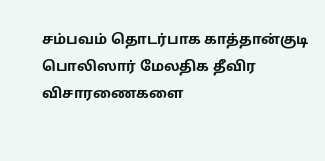சம்பவம் தொடர்பாக காத்தான்குடி பொலிஸார் மேலதிக தீவிர விசாரணைகளை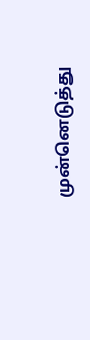முன்னெடுத்து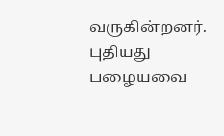வருகின்றனர்.
புதியது பழையவை